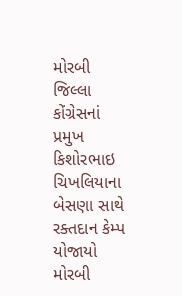મોરબી જિલ્લા કોંગ્રેસનાં પ્રમુખ કિશોરભાઇ ચિખલિયાના બેસણા સાથે રક્તદાન કેમ્પ યોજાયો મોરબી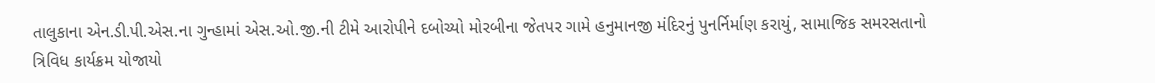તાલુકાના એન.ડી.પી.એસ.ના ગુન્હામાં એસ.ઓ.જી.ની ટીમે આરોપીને દબોચ્યો મોરબીના જેતપર ગામે હનુમાનજી મંદિરનું પુનર્નિર્માણ કરાયું, સામાજિક સમરસતાનો ત્રિવિધ કાર્યક્રમ યોજાયો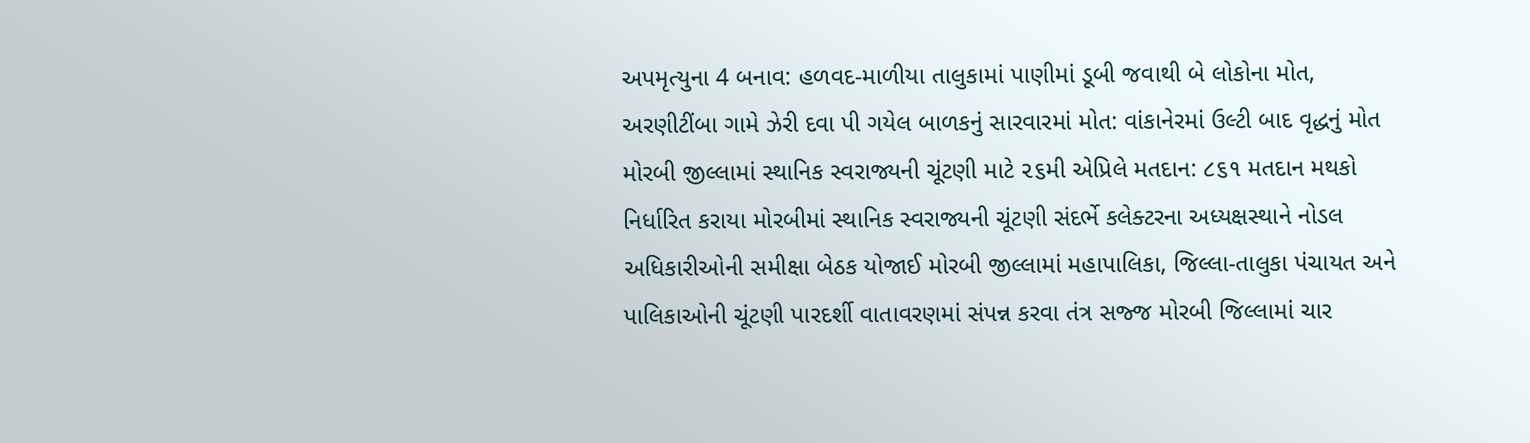અપમૃત્યુના 4 બનાવ: હળવદ-માળીયા તાલુકામાં પાણીમાં ડૂબી જવાથી બે લોકોના મોત, અરણીટીંબા ગામે ઝેરી દવા પી ગયેલ બાળકનું સારવારમાં મોત: વાંકાનેરમાં ઉલ્ટી બાદ વૃદ્ધનું મોત મોરબી જીલ્લામાં સ્થાનિક સ્વરાજ્યની ચૂંટણી માટે ૨૬મી એપ્રિલે મતદાન: ૮૬૧ મતદાન મથકો નિર્ધારિત કરાયા મોરબીમાં સ્થાનિક સ્વરાજ્યની ચૂંટણી સંદર્ભે કલેક્ટરના અધ્યક્ષસ્થાને નોડલ અધિકારીઓની સમીક્ષા બેઠક યોજાઈ મોરબી જીલ્લામાં મહાપાલિકા, જિલ્લા-તાલુકા પંચાયત અને પાલિકાઓની ચૂંટણી પારદર્શી વાતાવરણમાં સંપન્ન કરવા તંત્ર સજ્જ મોરબી જિલ્લામાં ચાર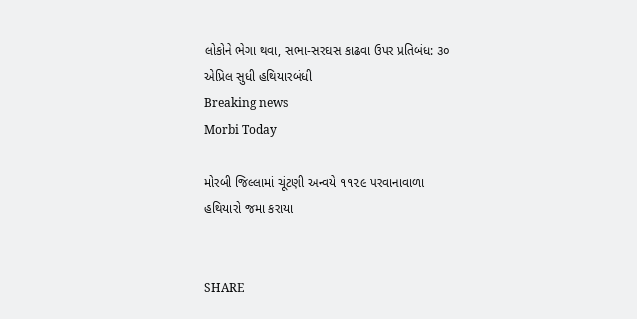લોકોને ભેગા થવા, સભા-સરઘસ કાઢવા ઉપર પ્રતિબંધ: ૩૦ એપ્રિલ સુધી હથિયારબંધી
Breaking news
Morbi Today

મોરબી જિલ્લામાં ચૂંટણી અન્વયે ૧૧૨૯ પરવાનાવાળા હથિયારો જમા કરાયા


SHARE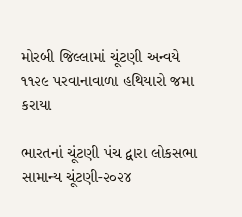મોરબી જિલ્લામાં ચૂંટણી અન્વયે ૧૧૨૯ પરવાનાવાળા હથિયારો જમા કરાયા

ભારતનાં ચૂંટણી પંચ દ્વારા લોકસભા સામાન્ય ચૂંટણી-૨૦૨૪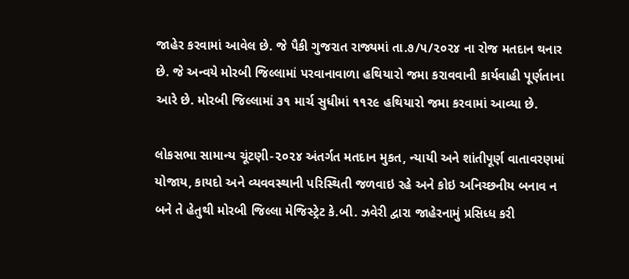જાહેર કરવામાં આવેલ છે. જે પૈકી ગુજરાત રાજ્યમાં તા.૭/૫/૨૦૨૪ ના રોજ મતદાન થનાર છે. જે અન્વયે મોરબી જિલ્લામાં પરવાનાવાળા હથિયારો જમા કરાવવાની કાર્યવાહી પૂર્ણતાના આરે છે. મોરબી જિલ્લામાં ૩૧ માર્ચ સુધીમાં ૧૧૨૯ હથિયારો જમા કરવામાં આવ્યા છે.

લોકસભા સામાન્ય ચૂંટણી-૨૦૨૪ અંતર્ગત મતદાન મુકત, ન્યાયી અને શાંતીપૂર્ણ વાતાવરણમાં યોજાય, કાયદો અને વ્યવવસ્થાની પરિસ્થિતી જળવાઇ રહે અને કોઇ અનિચ્છનીય બનાવ ન બને તે હેતુથી મોરબી જિલ્લા મેજિસ્ટ્રેટ કે.બી. ઝવેરી દ્વારા જાહેરનામું પ્રસિધ્ધ કરી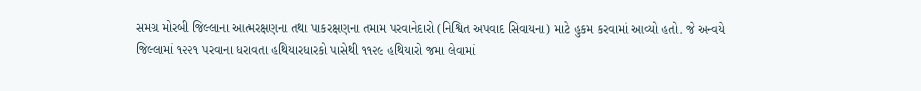સમગ્ર મોરબી જિલ્લાના આત્મરક્ષણના તથા પાકરક્ષણના તમામ પરવાનેદારો (નિશ્વિત અપવાદ સિવાયના) માટે હુકમ કરવામાં આવ્યો હતો. જે અન્વયે જિલ્લામાં ૧૨૨૧ પરવાના ધરાવતા હથિયારધારકો પાસેથી ૧૧૨૯ હથિયારો જમા લેવામાં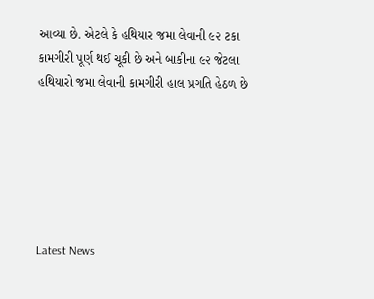આવ્યા છે. એટલે કે હથિયાર જમા લેવાની ૯૨ ટકા કામગીરી પૂર્ણ થઈ ચૂકી છે અને બાકીના ૯૨ જેટલા હથિયારો જમા લેવાની કામગીરી હાલ પ્રગતિ હેઠળ છે






Latest News